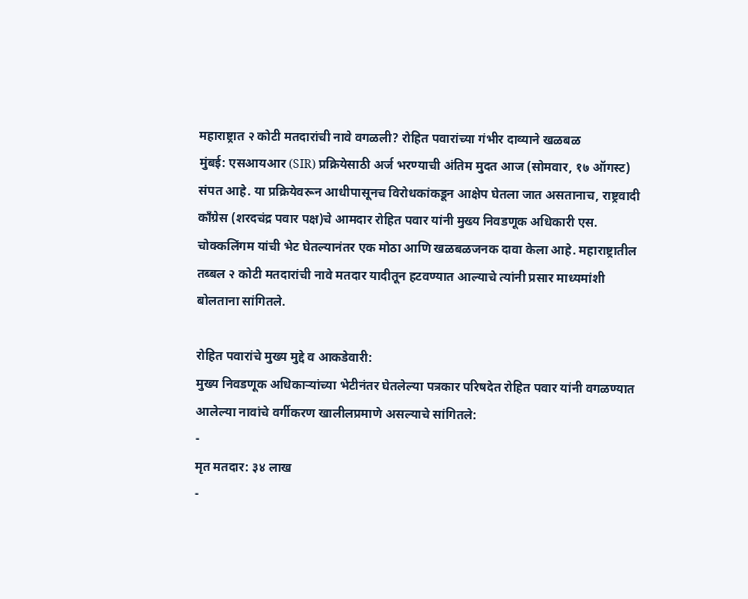महाराष्ट्रात २ कोटी मतदारांची नावे वगळली? रोहित पवारांच्या गंभीर दाव्याने खळबळ
मुंबई: एसआयआर (SIR) प्रक्रियेसाठी अर्ज भरण्याची अंतिम मुदत आज (सोमवार, १७ ऑगस्ट) संपत आहे. या प्रक्रियेवरून आधीपासूनच विरोधकांकडून आक्षेप घेतला जात असतानाच, राष्ट्रवादी काँग्रेस (शरदचंद्र पवार पक्ष)चे आमदार रोहित पवार यांनी मुख्य निवडणूक अधिकारी एस. चोक्कलिंगम यांची भेट घेतल्यानंतर एक मोठा आणि खळबळजनक दावा केला आहे. महाराष्ट्रातील तब्बल २ कोटी मतदारांची नावे मतदार यादीतून हटवण्यात आल्याचे त्यांनी प्रसार माध्यमांशी बोलताना सांगितले.

रोहित पवारांचे मुख्य मुद्दे व आकडेवारी:
मुख्य निवडणूक अधिकाऱ्यांच्या भेटीनंतर घेतलेल्या पत्रकार परिषदेत रोहित पवार यांनी वगळण्यात आलेल्या नावांचे वर्गीकरण खालीलप्रमाणे असल्याचे सांगितले:
-
मृत मतदार: ३४ लाख
-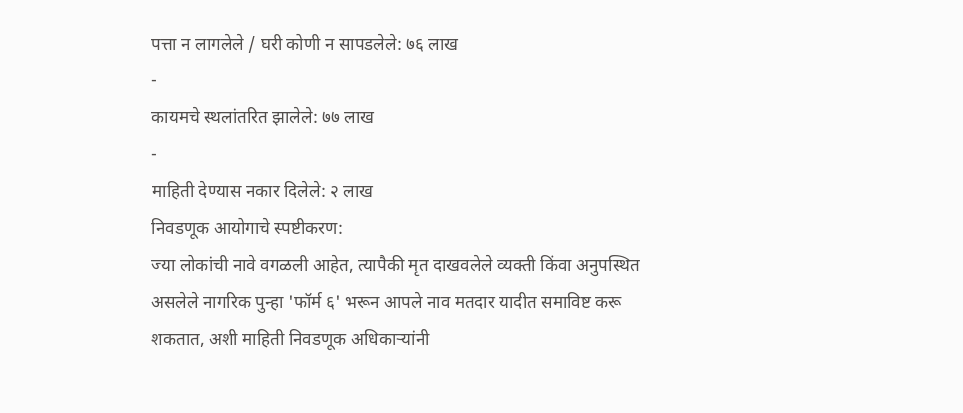पत्ता न लागलेले / घरी कोणी न सापडलेले: ७६ लाख
-
कायमचे स्थलांतरित झालेले: ७७ लाख
-
माहिती देण्यास नकार दिलेले: २ लाख
निवडणूक आयोगाचे स्पष्टीकरण:
ज्या लोकांची नावे वगळली आहेत, त्यापैकी मृत दाखवलेले व्यक्ती किंवा अनुपस्थित असलेले नागरिक पुन्हा 'फॉर्म ६' भरून आपले नाव मतदार यादीत समाविष्ट करू शकतात, अशी माहिती निवडणूक अधिकाऱ्यांनी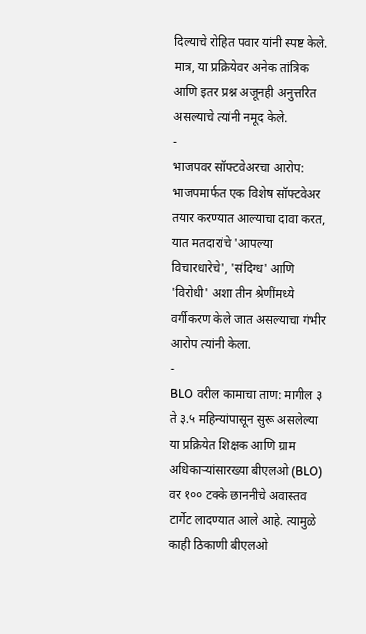दिल्याचे रोहित पवार यांनी स्पष्ट केले. मात्र, या प्रक्रियेवर अनेक तांत्रिक आणि इतर प्रश्न अजूनही अनुत्तरित असल्याचे त्यांनी नमूद केले.
-
भाजपवर सॉफ्टवेअरचा आरोप: भाजपमार्फत एक विशेष सॉफ्टवेअर तयार करण्यात आल्याचा दावा करत, यात मतदारांचे 'आपल्या विचारधारेचे', 'संदिग्ध' आणि 'विरोधी' अशा तीन श्रेणींमध्ये वर्गीकरण केले जात असल्याचा गंभीर आरोप त्यांनी केला.
-
BLO वरील कामाचा ताण: मागील ३ ते ३.५ महिन्यांपासून सुरू असलेल्या या प्रक्रियेत शिक्षक आणि ग्राम अधिकाऱ्यांसारख्या बीएलओ (BLO) वर १०० टक्के छाननीचे अवास्तव टार्गेट लादण्यात आले आहे. त्यामुळे काही ठिकाणी बीएलओ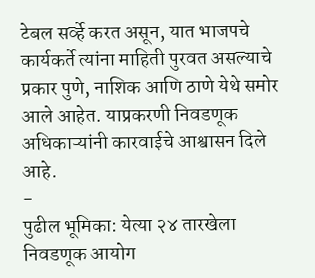टेबल सर्व्हे करत असून, यात भाजपचे कार्यकर्ते त्यांना माहिती पुरवत असल्याचे प्रकार पुणे, नाशिक आणि ठाणे येथे समोर आले आहेत. याप्रकरणी निवडणूक अधिकाऱ्यांनी कारवाईचे आश्वासन दिले आहे.
-
पुढील भूमिका: येत्या २४ तारखेला निवडणूक आयोग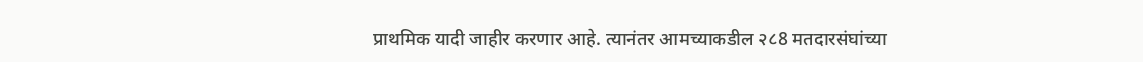प्राथमिक यादी जाहीर करणार आहे. त्यानंतर आमच्याकडील २८8 मतदारसंघांच्या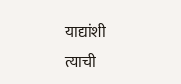याद्यांशी त्याची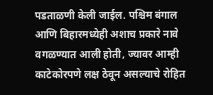पडताळणी केली जाईल. पश्चिम बंगाल आणि बिहारमध्येही अशाच प्रकारे नावे वगळण्यात आली होती, ज्यावर आम्ही काटेकोरपणे लक्ष ठेवून असल्याचे रोहित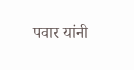पवार यांनी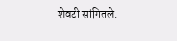शेवटी सांगितले.